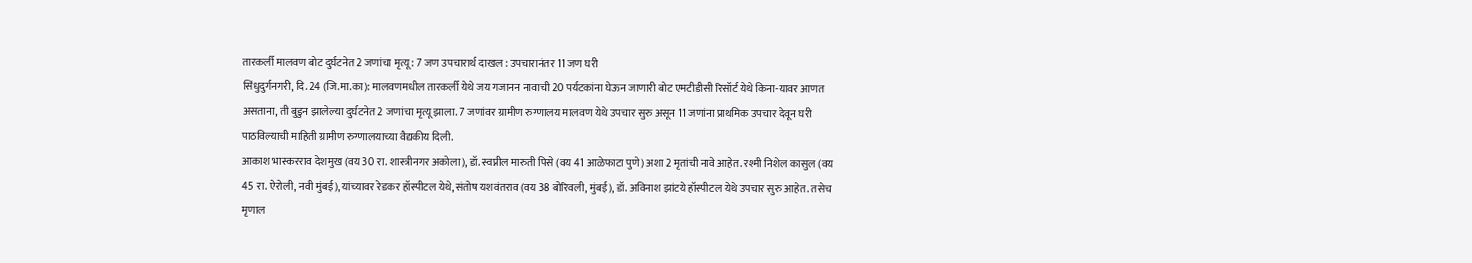तारकर्ली मालवण बोट दुर्घटनेत 2 जणांचा मृत्यू : 7 जण उपचारार्थ दाखल : उपचारानंतर 11 जण घरी
सिंधुदुर्गनगरी, दि. 24 (जि.मा.का): मालवणमधील तारकर्ली येथे जय गजानन नावाची 20 पर्यटकांना घेऊन जाणारी बोट एमटीडीसी रिसॉर्ट येथे किना-यावर आणत असताना, ती बुडुन झालेल्या दुर्घटनेत 2 जणांचा मृत्यू झाला. 7 जणांवर ग्रामीण रुग्णालय मालवण येथे उपचार सुरु असून 11 जणांना प्राथमिक उपचार देवून घरी पाठविल्याची माहिती ग्रामीण रुग्णालयाच्या वैद्यकीय दिली.
आकाश भास्करराव देशमुख (वय 30 रा. शास्त्रीनगर अकोला), डॉ. स्वप्नील मारुती पिसे (वय 41 आळेफाटा पुणे) अशा 2 मृतांची नावे आहेत. रश्मी निशेल कासुल (वय 45 रा. ऐरोली, नवी मुंबई), यांच्यावर रेडकर हॉस्पीटल येथे, संतोष यशवंतराव (वय 38 बोरिवली, मुंबई), डॉ. अविनाश झांटये हॉस्पीटल येथे उपचार सुरु आहेत. तसेच मृणाल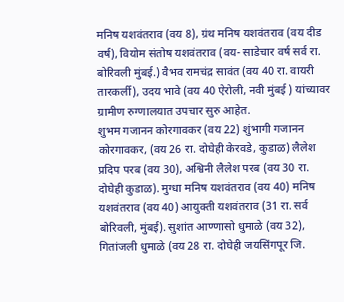मनिष यशवंतराव (वय 8), ग्रंथ मनिष यशवंतराव (वय दीड वर्ष), वियोम संतोष यशवंतराव (वय- साडेचार वर्ष सर्व रा. बोरिवली मुंबई.) वैभव रामचंद्र सावंत (वय 40 रा. वायरी तारकर्ली), उदय भावे (वय 40 ऐरोली, नवी मुंबई ) यांच्यावर ग्रामीण रुग्णालयात उपचार सुरु आहेत.
शुभम गजानन कोरगावकर (वय 22) शुंभागी गजानन कोरगावकर, (वय 26 रा. दोघेही केरवडे, कुडाळ) लैलेश प्रदिप परब (वय 30), अश्विनी लैलेश परब (वय 30 रा. दोघेही कुडाळ). मुग्धा मनिष यशवंतराव (वय 40) मनिष यशवंतराव (वय 40) आयुक्ती यशवंतराव (31 रा. सर्व बोरिवली, मुंबई). सुशांत आण्णासो धुमाळे (वय 32), गितांजली धुमाळे (वय 28 रा. दोघेही जयसिंगपूर जि.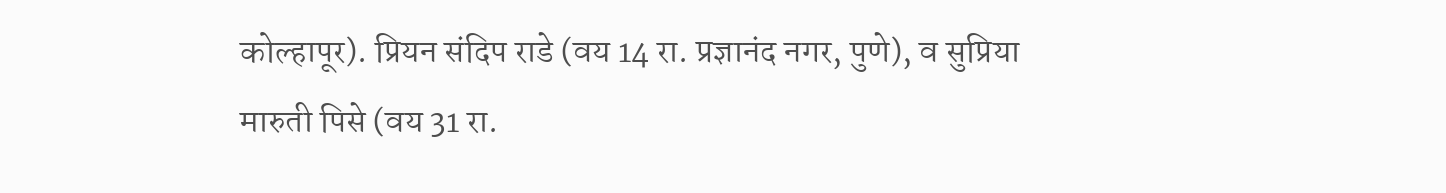कोल्हापूर). प्रियन संदिप राडे (वय 14 रा. प्रज्ञानंद नगर, पुणे), व सुप्रिया मारुती पिसे (वय 31 रा.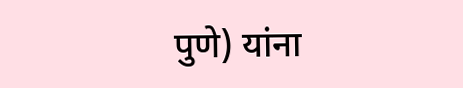पुणे) यांना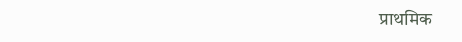प्राथमिक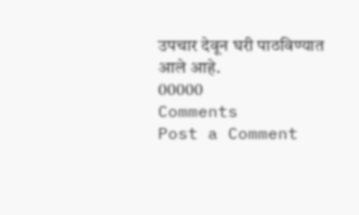उपचार देवून घरी पाठविण्यात आले आहे.
00000
Comments
Post a Comment